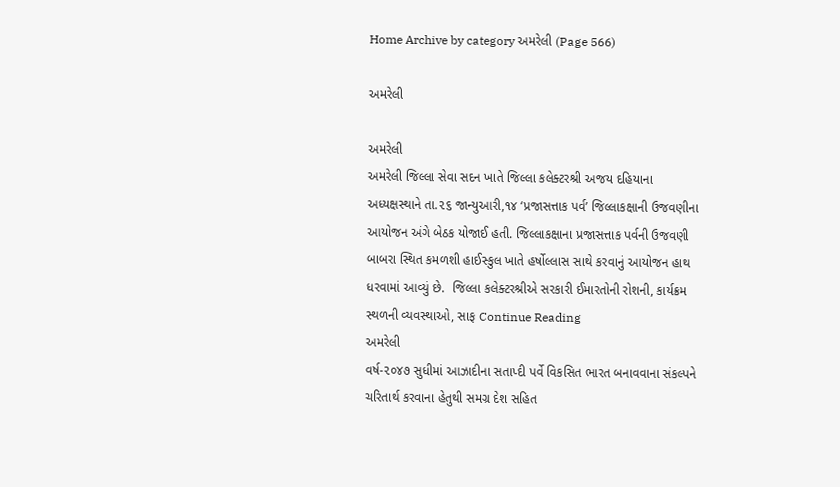Home Archive by category અમરેલી (Page 566)

અમરેલી

અમરેલી
અમરેલી જિલ્લા સેવા સદન ખાતે જિલ્લા કલેક્ટરશ્રી અજય દહિયાના અધ્યક્ષસ્થાને તા.૨૬ જાન્યુઆરી,૧૪ ‘પ્રજાસત્તાક પર્વ’ જિલ્લાકક્ષાની ઉજવણીના આયોજન અંગે બેઠક યોજાઈ હતી. જિલ્લાકક્ષાના પ્રજાસત્તાક પર્વની ઉજવણી બાબરા સ્થિત કમળશી હાઈસ્કુલ ખાતે હર્ષોલ્લાસ સાથે કરવાનું આયોજન હાથ ધરવામાં આવ્યું છે.  જિલ્લા કલેક્ટરશ્રીએ સરકારી ઈમારતોની રોશની, કાર્યક્રમ સ્થળની વ્યવસ્થાઓ, સાફ Continue Reading
અમરેલી
વર્ષ-૨૦૪૭ સુધીમાં આઝાદીના સતાપ્દી પર્વે વિકસિત ભારત બનાવવાના સંકલ્પને ચરિતાર્થ કરવાના હેતુથી સમગ્ર દેશ સહિત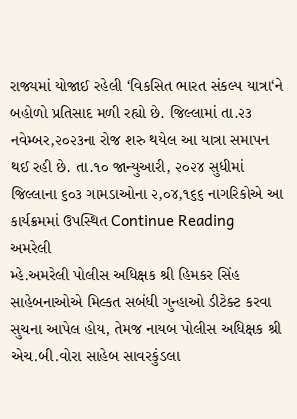રાજ્યમાં યોજાઈ રહેલી ‘વિકસિત ભારત સંકલ્પ યાત્રા‘ને બહોળો પ્રતિસાદ મળી રહ્યો છે. જિલ્લામાં તા.૨૩ નવેમ્બર,૨૦૨૩ના રોજ શરુ થયેલ આ યાત્રા સમાપન થઈ રહી છે. તા.૧૦ જાન્યુઆરી, ૨૦૨૪ સુધીમાં જિલ્લાના ૬૦૩ ગામડાઓના ૨,૦૪,૧૬૬ નાગરિકોએ આ કાર્યક્રમમાં ઉપસ્થિત Continue Reading
અમરેલી
મ્હે.અમરેલી પોલીસ અધિક્ષક શ્રી હિમકર સિંહ સાહેબનાઓએ મિલ્કત સબંધી ગુન્હાઓ ડીટેક્ટ કરવા સુચના આપેલ હોય, તેમજ નાયબ પોલીસ અધિક્ષક શ્રી એચ.બી.વોરા સાહેબ સાવરકુંડલા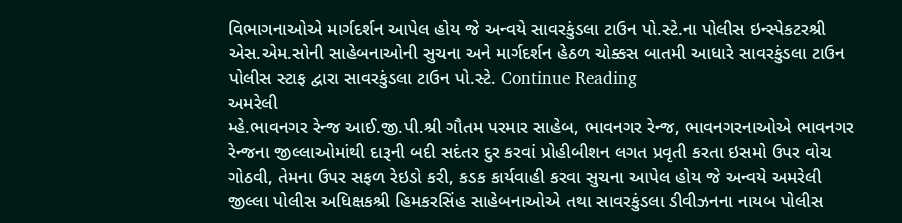વિભાગનાઓએ માર્ગદર્શન આપેલ હોય જે અન્વયે સાવરકુંડલા ટાઉન પો.સ્ટે.ના પોલીસ ઇન્સ્પેકટરશ્રી એસ.એમ.સોની સાહેબનાઓની સુચના અને માર્ગદર્શન હેઠળ ચોક્કસ બાતમી આધારે સાવરકુંડલા ટાઉન પોલીસ સ્ટાફ દ્વારા સાવરકુંડલા ટાઉન પો.સ્ટે. Continue Reading
અમરેલી
મ્હે.ભાવનગર રેન્જ આઈ.જી.પી.શ્રી ગૌતમ પરમાર સાહેબ, ભાવનગર રેન્જ, ભાવનગરનાઓએ ભાવનગર રેન્જના જીલ્લાઓમાંથી દારૂની બદી સદંતર દુર કરવાં પ્રોહીબીશન લગત પ્રવૃતી કરતા ઇસમો ઉપર વોચ ગોઠવી, તેમના ઉપર સફળ રેઇડો કરી, કડક કાર્યવાહી કરવા સુચના આપેલ હોય જે અન્વયે અમરેલી જીલ્લા પોલીસ અધિક્ષકશ્રી હિમકરસિંહ સાહેબનાઓએ તથા સાવરકુંડલા ડીવીઝનના નાયબ પોલીસ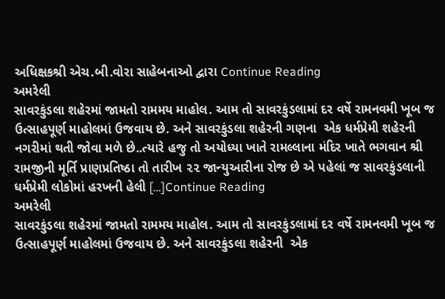અધિક્ષકશ્રી એચ.બી.વોરા સાહેબનાઓ દ્વારા Continue Reading
અમરેલી
સાવરકુંડલા શહેરમાં જામતો રામમય માહોલ. આમ તો સાવરકુંડલામાં દર વર્ષે રામનવમી ખૂબ જ ઉત્સાહપૂર્ણ માહોલમાં ઉજવાય છે. અને સાવરકુંડલા શહેરની ગણના  એક ધર્મપ્રેમી શહેરની નગરીમાં થતી જોવા મળે છે..ત્યારે હજુ તો અયોધ્યા ખાતે રામલ્લાના મંદિર ખાતે ભગવાન શ્રી રામજીની મૂર્તિ પ્રાણપ્રતિષ્ઠા તો તારીખ ૨૨ જાન્યુઆરીના રોજ છે એ પહેલાં જ સાવરકુંડલાની ધર્મપ્રેમી લોકોમાં હરખની હેલી […]Continue Reading
અમરેલી
સાવરકુંડલા શહેરમાં જામતો રામમય માહોલ. આમ તો સાવરકુંડલામાં દર વર્ષે રામનવમી ખૂબ જ ઉત્સાહપૂર્ણ માહોલમાં ઉજવાય છે. અને સાવરકુંડલા શહેરની  એક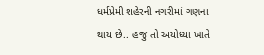ધર્મપ્રેમી શહેરની નગરીમાં ગણના થાય છે.. હજુ તો અયોધ્યા ખાતે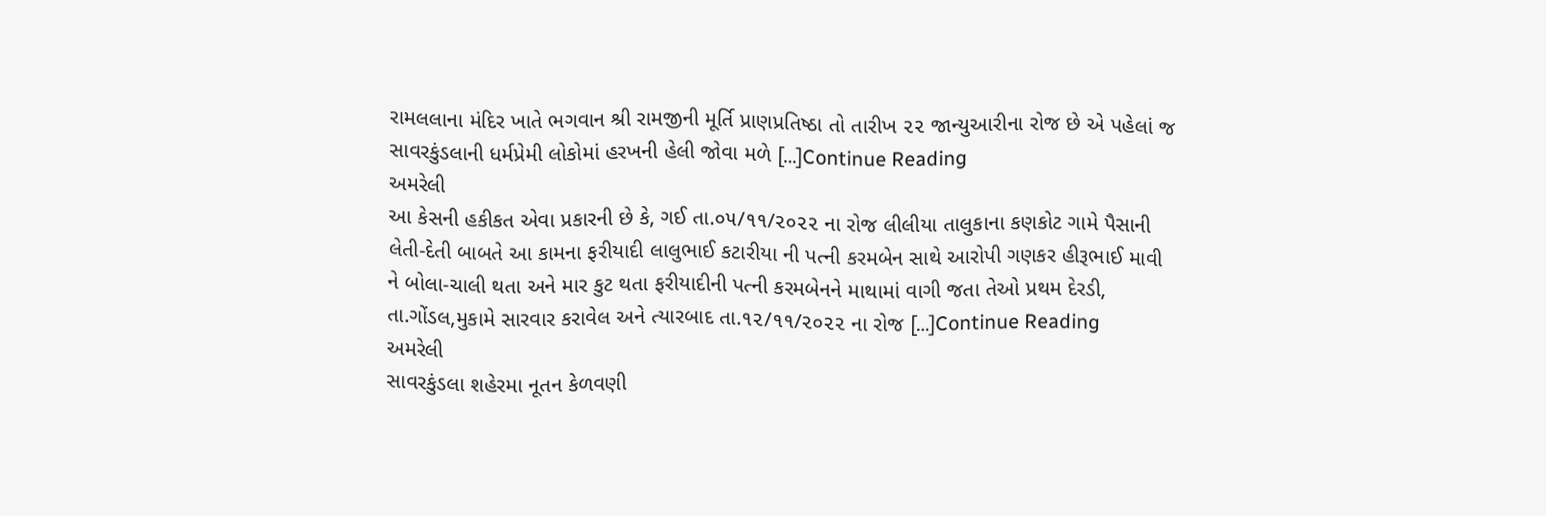રામલલાના મંદિર ખાતે ભગવાન શ્રી રામજીની મૂર્તિ પ્રાણપ્રતિષ્ઠા તો તારીખ ૨૨ જાન્યુઆરીના રોજ છે એ પહેલાં જ સાવરકુંડલાની ધર્મપ્રેમી લોકોમાં હરખની હેલી જોવા મળે […]Continue Reading
અમરેલી
આ કેસની હકીકત એવા પ્રકારની છે કે, ગઈ તા.૦૫/૧૧/૨૦૨૨ ના રોજ લીલીયા તાલુકાના કણકોટ ગામે પૈસાની લેતી-દેતી બાબતે આ કામના ફરીયાદી લાલુભાઈ કટારીયા ની પત્ની કરમબેન સાથે આરોપી ગણકર હીરૂભાઈ માવી ને બોલા-ચાલી થતા અને માર કુટ થતા ફરીયાદીની પત્ની કરમબેનને માથામાં વાગી જતા તેઓ પ્રથમ દેરડી, તા.ગોંડલ,મુકામે સારવાર કરાવેલ અને ત્યારબાદ તા.૧૨/૧૧/૨૦૨૨ ના રોજ […]Continue Reading
અમરેલી
સાવરકુંડલા શહેરમા નૂતન કેળવણી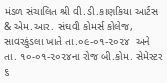મંડળ સંચાલિત શ્રી વી.ડી.કાણકિયા આર્ટસ & એમ.આર. સંઘવી કોમર્સ કોલેજ, સાવરકુંડલા ખાતે તા.૦૯-૦૧-૨૦૨૪  અને તા. ૧૦-૦૧-૨૦૨૪ના રોજ બી.કોમ. સેમેસ્ટર ૬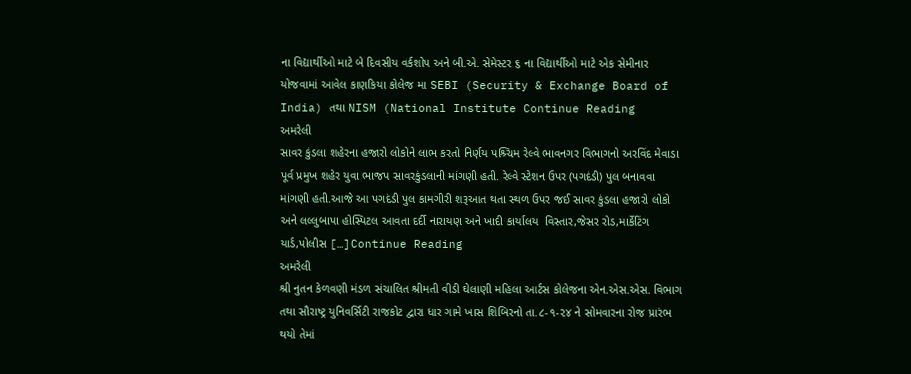ના વિદ્યાર્થીઓ માટે બે દિવસીય વર્કશોપ અને બી.એ. સેમેસ્ટર ૬ ના વિદ્યાર્થીઓ માટે એક સેમીનાર યોજવામાં આવેલ કાણકિયા કોલેજ મા SEBI (Security & Exchange Board of India) તથા NISM (National Institute Continue Reading
અમરેલી
સાવર કુંડલા શહેરના હજારો લોકોને લાભ કરતો નિર્ણય પશ્ર્ચિમ રેલ્વે ભાવનગર વિભાગનો અરવિંદ મેવાડા પૂર્વ પ્રમુખ શહેર યુવા ભાજપ સાવરકુંડલાની માંગણી હતી. રેલ્વે સ્ટેશન ઉપર (પગદંડી) પુલ બનાવવા માંગણી હતી.આજે આ પગદંડી પુલ કામગીરી શરૂઆત થતા સ્થળ ઉપર જઈ સાવર કુંડલા હજારો લોકો અને લલ્લુબાપા હોસ્પિટલ આવતા દર્દી નારાયણ અને ખાદી કાર્યાલય  વિસ્તાર,જેસર રોડ,માર્કેટિંગ યાર્ડ,પોલીસ […]Continue Reading
અમરેલી
શ્રી નુતન કેળવણી મંડળ સંચાલિત શ્રીમતી વીડી ઘેલાણી મહિલા આર્ટસ કોલેજના એન.એસ.એસ. વિભાગ તથા સૌરાષ્ટ્ર યુનિવર્સિટી રાજકોટ દ્વારા ધાર ગામે ખાસ શિબિરનો તા.૮-૧-૨૪ ને સોમવારના રોજ પ્રારંભ થયો તેમાં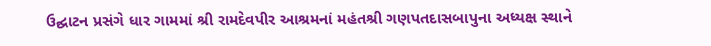ઉદ્ઘાટન પ્રસંગે ધાર ગામમાં શ્રી રામદેવપીર આશ્રમનાં મહંતશ્રી ગણપતદાસબાપુના અધ્યક્ષ સ્થાને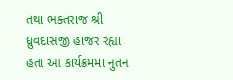તથા ભક્તરાજ શ્રી ધ્રુવદાસજી હાજર રહ્યા હતા આ કાર્યક્રમમા નુતન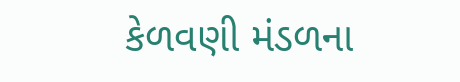કેળવણી મંડળના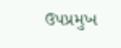ઉપપ્રમુખ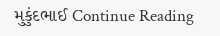મુકુંદભાઈ Continue Reading